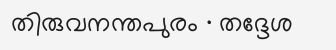തിരുവനന്തപുരം ∙ തദ്ദേശ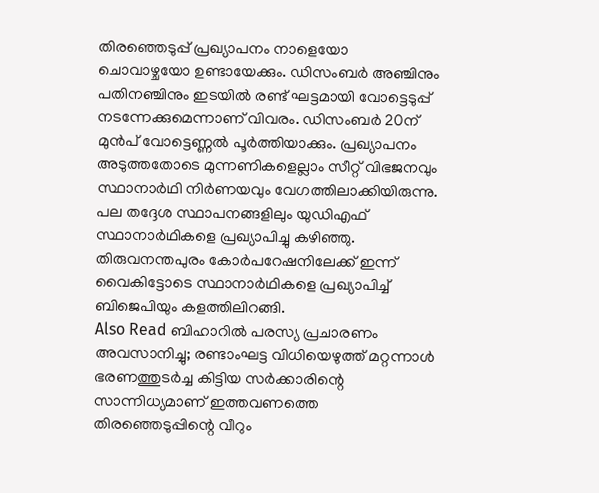തിരഞ്ഞെടുപ്പ് പ്രഖ്യാപനം നാളെയോ ചൊവാഴ്ചയോ ഉണ്ടായേക്കും. ഡിസംബർ അഞ്ചിനും പതിനഞ്ചിനും ഇടയിൽ രണ്ട് ഘട്ടമായി വോട്ടെടുപ്പ് നടന്നേക്കുമെന്നാണ് വിവരം. ഡിസംബർ 20ന് മുൻപ് വോട്ടെണ്ണൽ പൂർത്തിയാക്കും. പ്രഖ്യാപനം അടുത്തതോടെ മുന്നണികളെല്ലാം സീറ്റ് വിഭജനവും സ്ഥാനാർഥി നിർണയവും വേഗത്തിലാക്കിയിരുന്നു. പല തദ്ദേശ സ്ഥാപനങ്ങളിലും യുഡിഎഫ് സ്ഥാനാർഥികളെ പ്രഖ്യാപിച്ചു കഴിഞ്ഞു. തിരുവനന്തപുരം കോർപറേഷനിലേക്ക് ഇന്ന് വൈകിട്ടോടെ സ്ഥാനാർഥികളെ പ്രഖ്യാപിച്ച് ബിജെപിയും കളത്തിലിറങ്ങി.
Also Read ബിഹാറിൽ പരസ്യ പ്രചാരണം അവസാനിച്ചു; രണ്ടാംഘട്ട വിധിയെഴുത്ത് മറ്റന്നാൾ
ഭരണത്തുടർച്ച കിട്ടിയ സർക്കാരിന്റെ സാന്നിധ്യമാണ് ഇത്തവണത്തെ തിരഞ്ഞെടുപ്പിന്റെ വീറും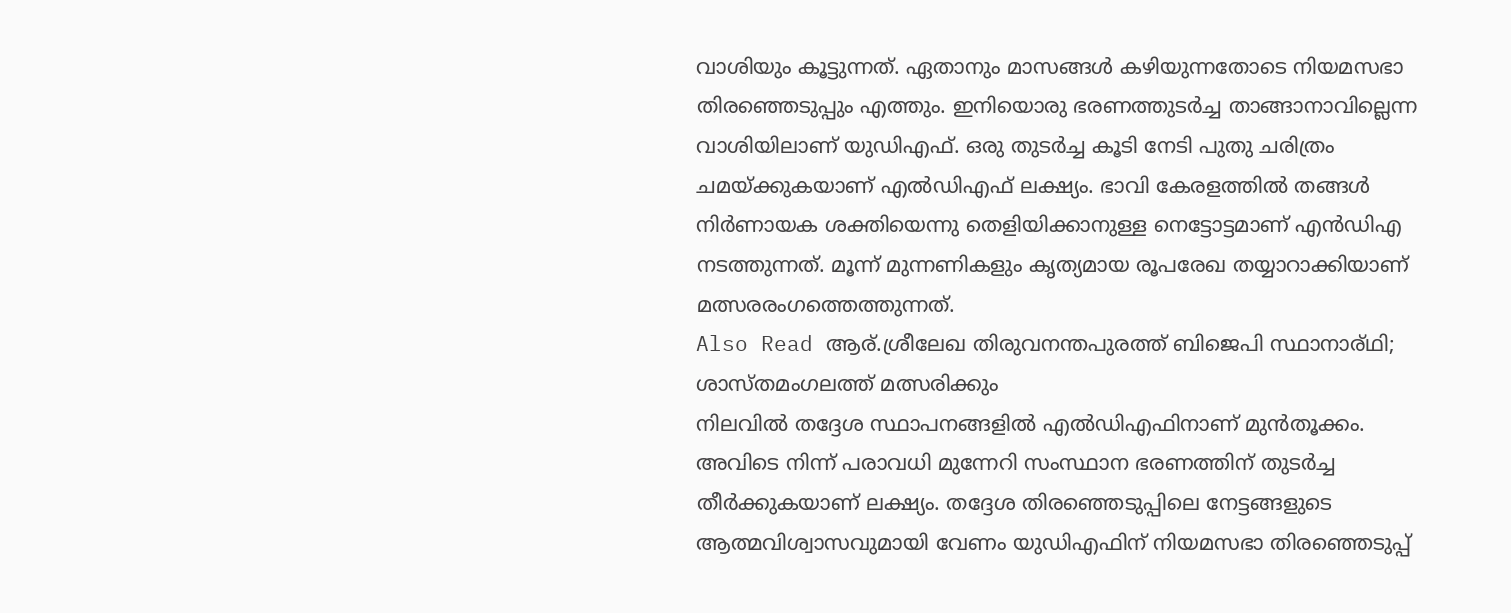വാശിയും കൂട്ടുന്നത്. ഏതാനും മാസങ്ങൾ കഴിയുന്നതോടെ നിയമസഭാ തിരഞ്ഞെടുപ്പും എത്തും. ഇനിയൊരു ഭരണത്തുടർച്ച താങ്ങാനാവില്ലെന്ന വാശിയിലാണ് യുഡിഎഫ്. ഒരു തുടർച്ച കൂടി നേടി പുതു ചരിത്രം ചമയ്ക്കുകയാണ് എൽഡിഎഫ് ലക്ഷ്യം. ഭാവി കേരളത്തിൽ തങ്ങൾ നിർണായക ശക്തിയെന്നു തെളിയിക്കാനുള്ള നെട്ടോട്ടമാണ് എൻഡിഎ നടത്തുന്നത്. മൂന്ന് മുന്നണികളും കൃത്യമായ രൂപരേഖ തയ്യാറാക്കിയാണ് മത്സരരംഗത്തെത്തുന്നത്.
Also Read ആര്.ശ്രീലേഖ തിരുവനന്തപുരത്ത് ബിജെപി സ്ഥാനാര്ഥി; ശാസ്തമംഗലത്ത് മത്സരിക്കും
നിലവിൽ തദ്ദേശ സ്ഥാപനങ്ങളിൽ എൽഡിഎഫിനാണ് മുൻതൂക്കം. അവിടെ നിന്ന് പരാവധി മുന്നേറി സംസ്ഥാന ഭരണത്തിന് തുടർച്ച തീർക്കുകയാണ് ലക്ഷ്യം. തദ്ദേശ തിരഞ്ഞെടുപ്പിലെ നേട്ടങ്ങളുടെ ആത്മവിശ്വാസവുമായി വേണം യുഡിഎഫിന് നിയമസഭാ തിരഞ്ഞെടുപ്പ്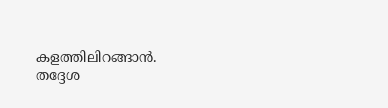കളത്തിലിറങ്ങാൻ. തദ്ദേശ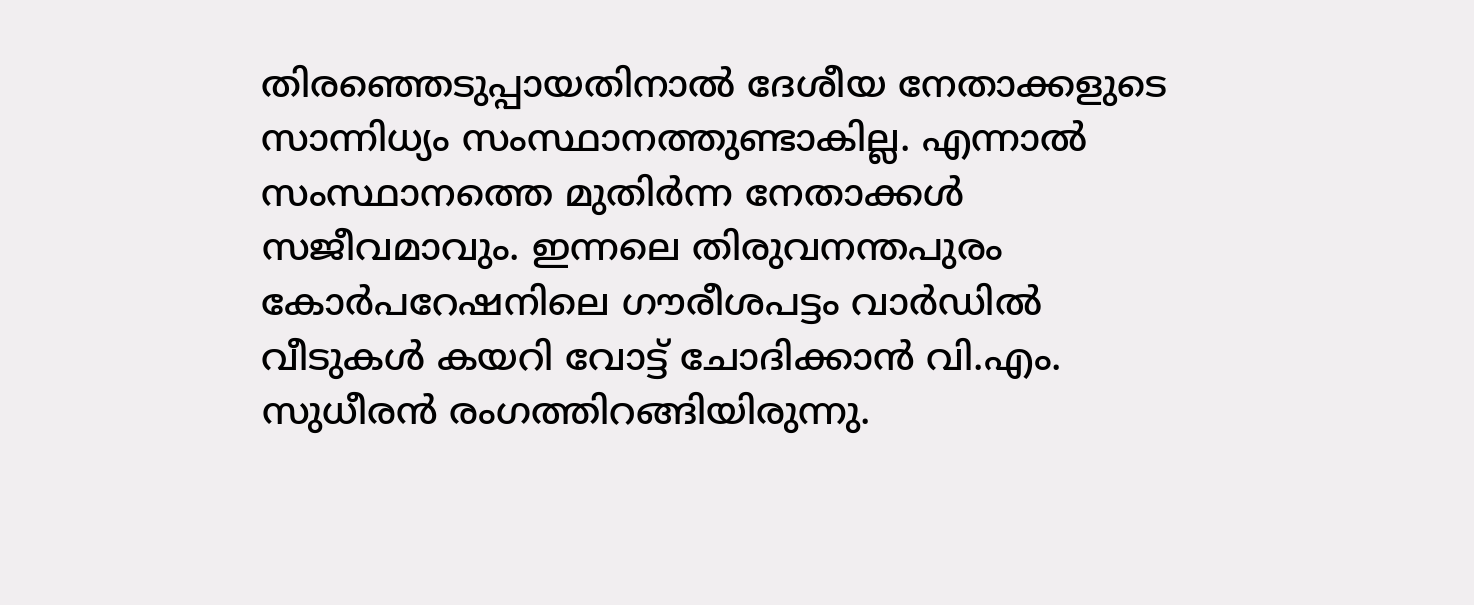തിരഞ്ഞെടുപ്പായതിനാൽ ദേശീയ നേതാക്കളുടെ സാന്നിധ്യം സംസ്ഥാനത്തുണ്ടാകില്ല. എന്നാൽ സംസ്ഥാനത്തെ മുതിർന്ന നേതാക്കൾ സജീവമാവും. ഇന്നലെ തിരുവനന്തപുരം കോർപറേഷനിലെ ഗൗരീശപട്ടം വാർഡിൽ വീടുകൾ കയറി വോട്ട് ചോദിക്കാൻ വി.എം. സുധീരൻ രംഗത്തിറങ്ങിയിരുന്നു.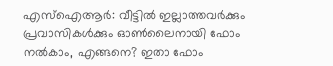എസ്ഐആർ: വീട്ടിൽ ഇല്ലാത്തവർക്കും പ്രവാസികൾക്കും ഓൺലൈനായി ഫോം നൽകാം, എങ്ങനെ? ഇതാ ഫോം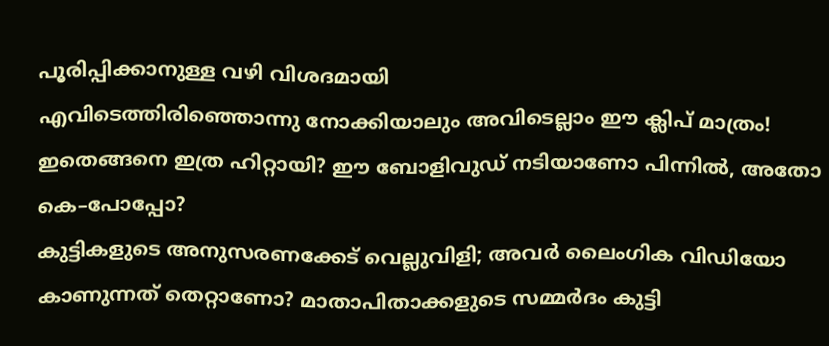പൂരിപ്പിക്കാനുള്ള വഴി വിശദമായി
എവിടെത്തിരിഞ്ഞൊന്നു നോക്കിയാലും അവിടെല്ലാം ഈ ക്ലിപ് മാത്രം! ഇതെങ്ങനെ ഇത്ര ഹിറ്റായി? ഈ ബോളിവുഡ് നടിയാണോ പിന്നിൽ, അതോ കെ–പോപ്പോ?
കുട്ടികളുടെ അനുസരണക്കേട് വെല്ലുവിളി; അവർ ലൈംഗിക വിഡിയോ കാണുന്നത് തെറ്റാണോ? മാതാപിതാക്കളുടെ സമ്മർദം കുട്ടി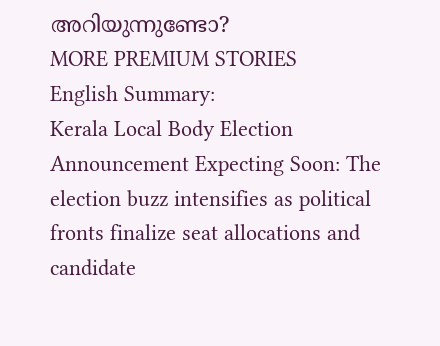അറിയുന്നുണ്ടോ?
MORE PREMIUM STORIES
English Summary:
Kerala Local Body Election Announcement Expecting Soon: The election buzz intensifies as political fronts finalize seat allocations and candidate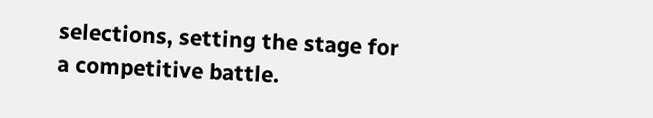selections, setting the stage for a competitive battle.